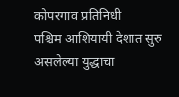कोपरगाव प्रतिनिधी
पश्चिम आशियायी देशात सुरु असलेल्या युद्धाचा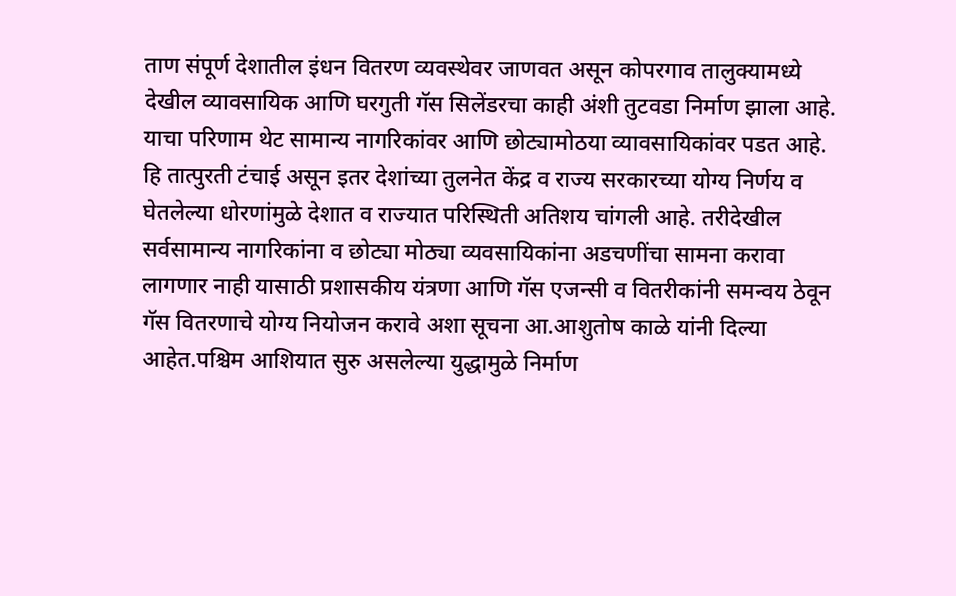ताण संपूर्ण देशातील इंधन वितरण व्यवस्थेवर जाणवत असून कोपरगाव तालुक्यामध्ये देखील व्यावसायिक आणि घरगुती गॅस सिलेंडरचा काही अंशी तुटवडा निर्माण झाला आहे. याचा परिणाम थेट सामान्य नागरिकांवर आणि छोट्यामोठया व्यावसायिकांवर पडत आहे. हि तात्पुरती टंचाई असून इतर देशांच्या तुलनेत केंद्र व राज्य सरकारच्या योग्य निर्णय व घेतलेल्या धोरणांमुळे देशात व राज्यात परिस्थिती अतिशय चांगली आहे. तरीदेखील सर्वसामान्य नागरिकांना व छोट्या मोठ्या व्यवसायिकांना अडचणींचा सामना करावा लागणार नाही यासाठी प्रशासकीय यंत्रणा आणि गॅस एजन्सी व वितरीकांनी समन्वय ठेवून गॅस वितरणाचे योग्य नियोजन करावे अशा सूचना आ.आशुतोष काळे यांनी दिल्या आहेत.पश्चिम आशियात सुरु असलेल्या युद्धामुळे निर्माण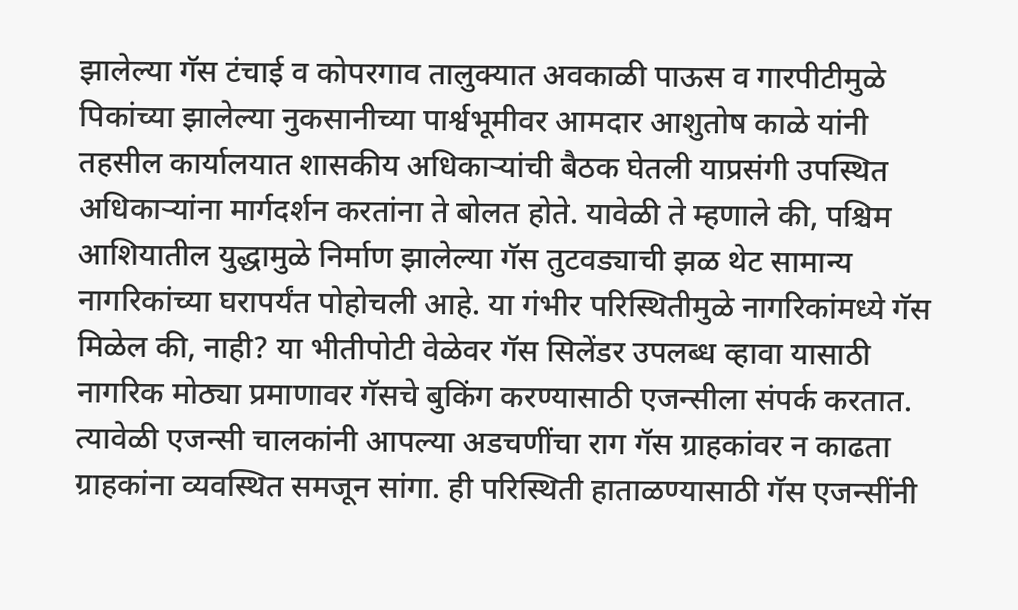झालेल्या गॅस टंचाई व कोपरगाव तालुक्यात अवकाळी पाऊस व गारपीटीमुळे पिकांच्या झालेल्या नुकसानीच्या पार्श्वभूमीवर आमदार आशुतोष काळे यांनी तहसील कार्यालयात शासकीय अधिकाऱ्यांची बैठक घेतली याप्रसंगी उपस्थित अधिकाऱ्यांना मार्गदर्शन करतांना ते बोलत होते. यावेळी ते म्हणाले की, पश्चिम आशियातील युद्धामुळे निर्माण झालेल्या गॅस तुटवड्याची झळ थेट सामान्य नागरिकांच्या घरापर्यंत पोहोचली आहे. या गंभीर परिस्थितीमुळे नागरिकांमध्ये गॅस मिळेल की, नाही? या भीतीपोटी वेळेवर गॅस सिलेंडर उपलब्ध व्हावा यासाठी नागरिक मोठ्या प्रमाणावर गॅसचे बुकिंग करण्यासाठी एजन्सीला संपर्क करतात. त्यावेळी एजन्सी चालकांनी आपल्या अडचणींचा राग गॅस ग्राहकांवर न काढता ग्राहकांना व्यवस्थित समजून सांगा. ही परिस्थिती हाताळण्यासाठी गॅस एजन्सींनी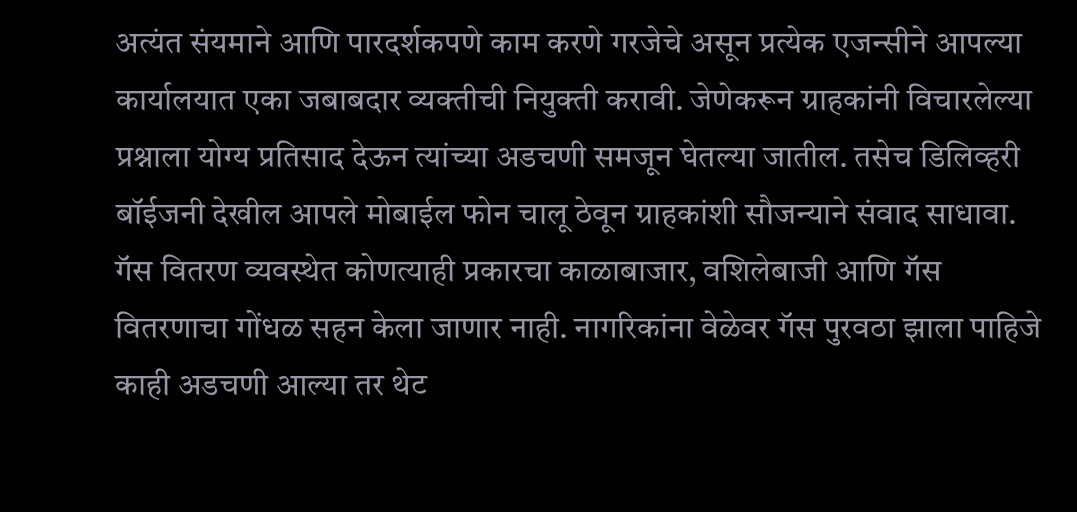अत्यंत संयमाने आणि पारदर्शकपणे काम करणे गरजेचे असून प्रत्येक एजन्सीने आपल्या कार्यालयात एका जबाबदार व्यक्तीची नियुक्ती करावी. जेणेकरून ग्राहकांनी विचारलेल्या प्रश्नाला योग्य प्रतिसाद देऊन त्यांच्या अडचणी समजून घेतल्या जातील. तसेच डिलिव्हरी बॉईजनी देखील आपले मोबाईल फोन चालू ठेवून ग्राहकांशी सौजन्याने संवाद साधावा. गॅस वितरण व्यवस्थेत कोणत्याही प्रकारचा काळाबाजार, वशिलेबाजी आणि गॅस वितरणाचा गोंधळ सहन केला जाणार नाही. नागरिकांना वेळेवर गॅस पुरवठा झाला पाहिजे काही अडचणी आल्या तर थेट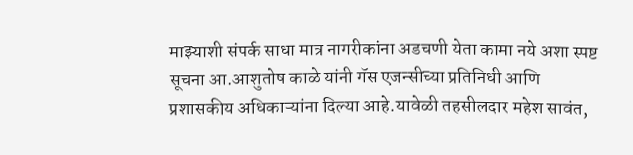माझ्याशी संपर्क साधा मात्र नागरीकांना अडचणी येता कामा नये अशा स्पष्ट सूचना आ.आशुतोष काळे यांनी गॅस एजन्सीच्या प्रतिनिधी आणि प्रशासकीय अधिकाऱ्यांना दिल्या आहे.यावेळी तहसीलदार महेश सावंत,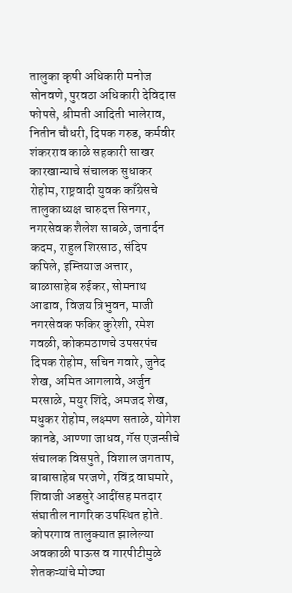तालुका कृषी अधिकारी मनोज सोनवणे, पुरवठा अधिकारी देविदास फोपसे, श्रीमती आदिती भालेराव, नितीन चौधरी, दिपक गरुड, कर्मवीर शंकरराव काळे सहकारी साखर कारखान्याचे संचालक सुधाकर रोहोम, राष्ट्रवादी युवक काँग्रेसचे तालुकाध्यक्ष चारुदत्त सिनगर, नगरसेवक शैलेश साबळे, जनार्दन कदम, राहुल शिरसाठ, संदिप कपिले, इम्तियाज अत्तार, बाळासाहेब रुईकर, सोमनाथ आढाव, विजय त्रिभुवन, माजी नगरसेवक फकिर कुरेशी, रमेश गवळी, कोकमठाणचे उपसरपंच दिपक रोहोम, सचिन गवारे, जुनेद शेख, अमित आगलावे, अर्जुन मरसाळे, मयुर शिंदे, अमजद शेख, मधुकर रोहोम, लक्ष्मण सताळे, योगेश कानडे, आण्णा जाधव, गॅस एजन्सीचे संचालक विसपुते, विशाल जगताप, बाबासाहेब परजणे, रविंद्र वाघमारे, शिवाजी अडसुरे आदींसह मतदार संघातील नागरिक उपस्थित होते. कोपरगाव तालुक्यात झालेल्या अवकाळी पाऊस व गारपीटीमुळे शेतकऱ्यांचे मोठ्या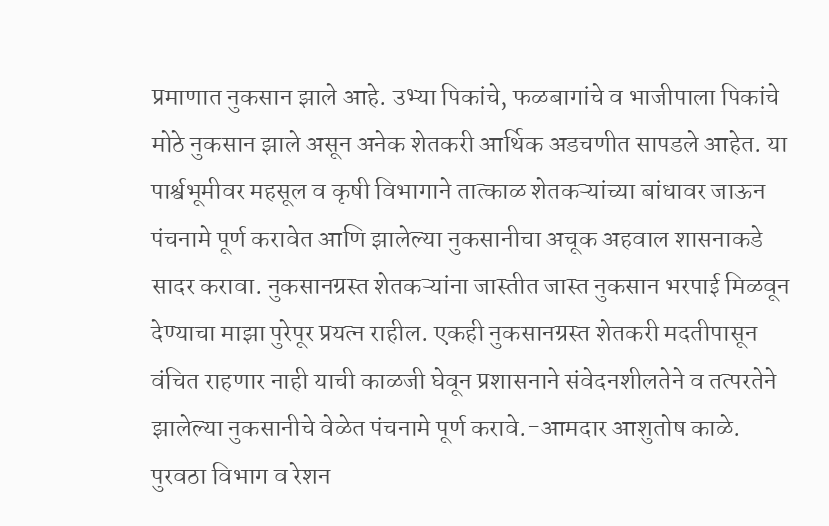प्रमाणात नुकसान झाले आहे. उभ्या पिकांचे, फळबागांचे व भाजीपाला पिकांचे मोठे नुकसान झाले असून अनेक शेतकरी आर्थिक अडचणीत सापडले आहेत. या पार्श्वभूमीवर महसूल व कृषी विभागाने तात्काळ शेतकऱ्यांच्या बांधावर जाऊन पंचनामे पूर्ण करावेत आणि झालेल्या नुकसानीचा अचूक अहवाल शासनाकडे सादर करावा. नुकसानग्रस्त शेतकऱ्यांना जास्तीत जास्त नुकसान भरपाई मिळवून देण्याचा माझा पुरेपूर प्रयत्न राहील. एकही नुकसानग्रस्त शेतकरी मदतीपासून वंचित राहणार नाही याची काळजी घेवून प्रशासनाने संवेदनशीलतेने व तत्परतेने झालेल्या नुकसानीचे वेळेत पंचनामे पूर्ण करावे.-आमदार आशुतोष काळे.
पुरवठा विभाग व रेशन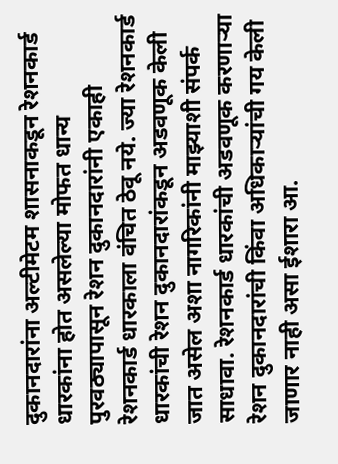दुकानदारांना अल्टीमेटम शासनाकडून रेशनकार्ड धारकांना होत असलेल्या मोफत धान्य पुरवठ्यापासून रेशन दुकानदारांनी एकाही रेशनकार्ड धारकाला वंचित ठेवू नये. ज्या रेशनकार्ड धारकांची रेशन दुकानदारांकडून अडवणूक केली जात असेल अशा नागरिकांनी माझ्याशी संपर्क साधावा. रेशनकार्ड धारकांची अडवणूक करणाऱ्या रेशन दुकानदारांची किंवा अधिकाऱ्यांची गय केली जाणार नाही असा ईशारा आ.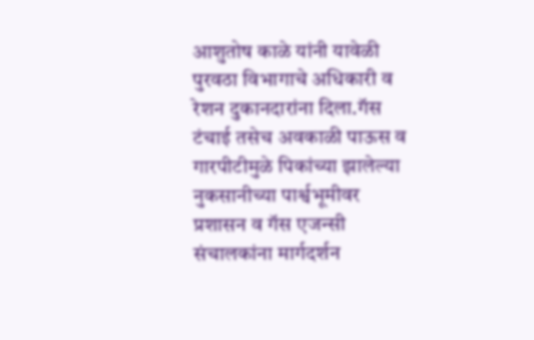आशुतोष काळे यांनी यावेळी पुरवठा विभागाचे अधिकारी व रेशन दुकानदारांना दिला.गॅस टंचाई तसेच अवकाळी पाऊस व गारपीटीमुळे पिकांच्या झालेल्या नुकसानीच्या पार्श्वभूमीवर प्रशासन व गॅस एजन्सी संचालकांना मार्गदर्शन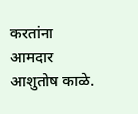करतांना आमदार आशुतोष काळे.